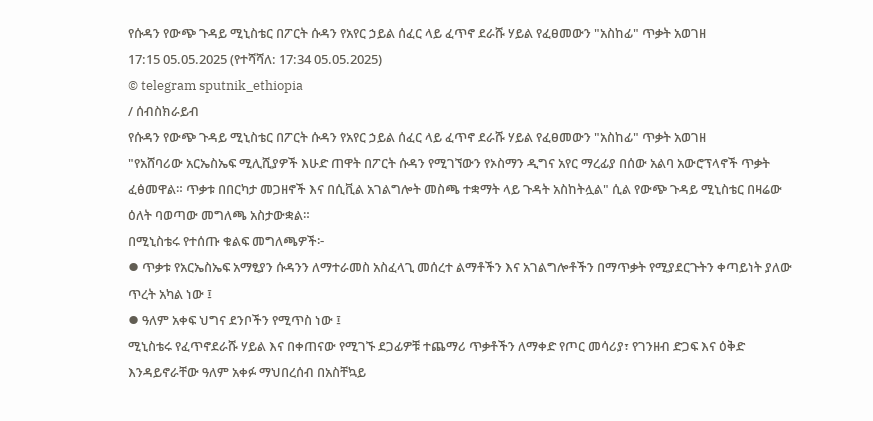የሱዳን የውጭ ጉዳይ ሚኒስቴር በፖርት ሱዳን የአየር ኃይል ሰፈር ላይ ፈጥኖ ደራሹ ሃይል የፈፀመውን "አስከፊ" ጥቃት አወገዘ
17:15 05.05.2025 (የተሻሻለ: 17:34 05.05.2025)
© telegram sputnik_ethiopia
/ ሰብስክራይብ
የሱዳን የውጭ ጉዳይ ሚኒስቴር በፖርት ሱዳን የአየር ኃይል ሰፈር ላይ ፈጥኖ ደራሹ ሃይል የፈፀመውን "አስከፊ" ጥቃት አወገዘ
"የአሸባሪው አርኤስኤፍ ሚሊሺያዎች እሁድ ጠዋት በፖርት ሱዳን የሚገኘውን የኦስማን ዲግና አየር ማረፊያ በሰው አልባ አውሮፕላኖች ጥቃት ፈፅመዋል። ጥቃቱ በበርካታ መጋዘኖች እና በሲቪል አገልግሎት መስጫ ተቋማት ላይ ጉዳት አስከትሏል" ሲል የውጭ ጉዳይ ሚኒስቴር በዛሬው ዕለት ባወጣው መግለጫ አስታውቋል።
በሚኒስቴሩ የተሰጡ ቁልፍ መግለጫዎች፦
⦁ ጥቃቱ የአርኤስኤፍ አማፂያን ሱዳንን ለማተራመስ አስፈላጊ መሰረተ ልማቶችን እና አገልግሎቶችን በማጥቃት የሚያደርጉትን ቀጣይነት ያለው ጥረት አካል ነው ፤
⦁ ዓለም አቀፍ ህግና ደንቦችን የሚጥስ ነው ፤
ሚኒስቴሩ የፈጥኖደራሹ ሃይል እና በቀጠናው የሚገኙ ደጋፊዎቹ ተጨማሪ ጥቃቶችን ለማቀድ የጦር መሳሪያ፣ የገንዘብ ድጋፍ እና ዕቅድ እንዳይኖራቸው ዓለም አቀፉ ማህበረሰብ በአስቸኳይ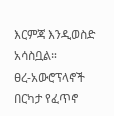እርምጃ እንዲወስድ አሳስቧል።
ፀረ-አውሮፕላኖች በርካታ የፈጥኖ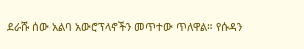ደራሹ ሰው አልባ አውሮፕላኖችን መጥተው ጥለዋል። የሱዳን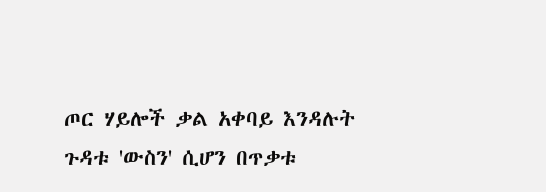ጦር ሃይሎች ቃል አቀባይ እንዳሉት ጉዳቱ 'ውስን' ሲሆን በጥቃቱ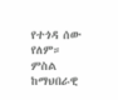የተጎዳ ሰው የለም።
ምስል ከማህበራዊ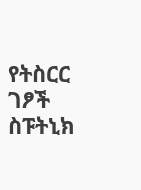የትስርር ገፆች
ስፑትኒክ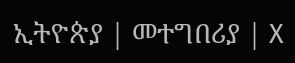ኢትዮጵያ | መተግበሪያ | X